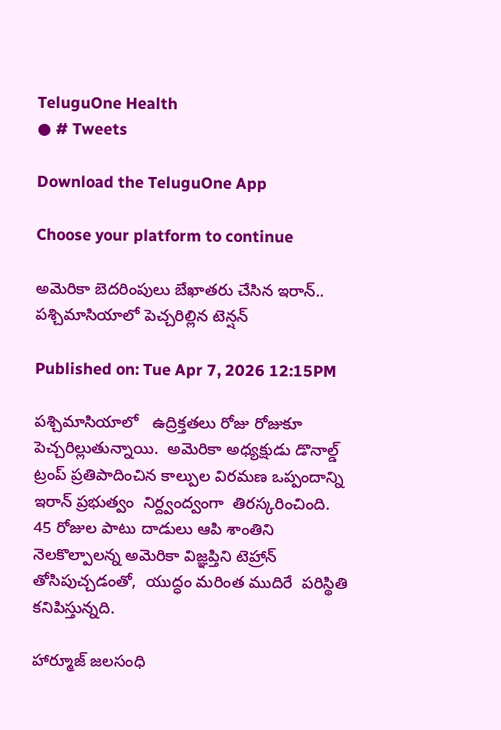TeluguOne Health
● # Tweets

Download the TeluguOne App

Choose your platform to continue

అమెరికా బెదరింపులు బేఖాతరు చేసిన ఇరాన్.. పశ్చిమాసియాలో పెచ్చరిల్లిన టెన్షన్

Published on: Tue Apr 7, 2026 12:15PM

పశ్చిమాసియాలో   ఉద్రిక్తతలు రోజు రోజుకూ పెచ్చరిల్లుతున్నాయి.  అమెరికా అధ్యక్షుడు డొనాల్డ్ ట్రంప్ ప్రతిపాదించిన కాల్పుల విరమణ ఒప్పందాన్ని ఇరాన్ ప్రభుత్వం  నిర్ద్వంద్వంగా  తిరస్కరించింది.   45 రోజుల పాటు దాడులు ఆపి శాంతిని నెలకొల్పాలన్న అమెరికా విజ్ఞప్తిని టెహ్రాన్ తోసిపుచ్చడంతో,  యుద్ధం మరింత ముదిరే  పరిస్థితి కనిపిస్తున్నది.

హార్మూజ్ జలసంధి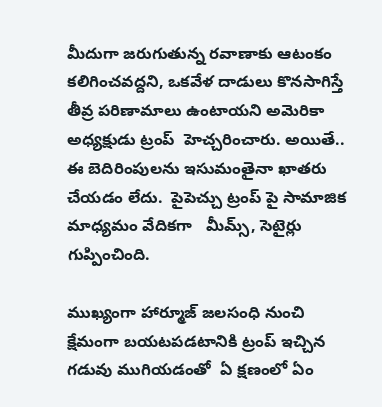మీదుగా జరుగుతున్న రవాణాకు ఆటంకం కలిగించవద్దని, ఒకవేళ దాడులు కొనసాగిస్తే తీవ్ర పరిణామాలు ఉంటాయని అమెరికా అధ్యక్షుడు ట్రంప్  హెచ్చరించారు. అయితే..   ఈ బెదిరింపులను ఇసుమంతైనా ఖాతరు చేయడం లేదు.  పైపెచ్చు ట్రంప్ పై సామాజిక మాధ్యమం వేదికగా   మీమ్స్, సెటైర్లు గుప్పించింది.

ముఖ్యంగా హార్మూజ్ జలసంధి నుంచి క్షేమంగా బయటపడటానికి ట్రంప్ ఇచ్చిన గడువు ముగియడంతో  ఏ క్షణంలో ఏం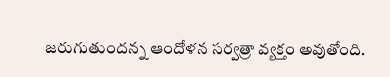జరుగుతుందన్న ఆందోళన సర్వత్రా వ్యక్తం అవుతోంది.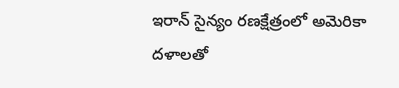ఇరాన్ సైన్యం రణక్షేత్రంలో అమెరికా దళాలతో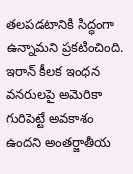తలపడటానికి సిద్ధంగా ఉన్నామని ప్రకటించింది.   ఇరాన్ కీలక ఇంధన వనరులపై అమెరికా గురిపెట్టే అవకాశం ఉందని అంతర్జాతీయ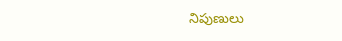నిపుణులు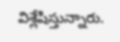విశ్లేషిస్తున్నారు.